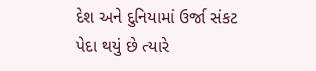દેશ અને દુનિયામાં ઉર્જા સંકટ પેદા થયું છે ત્યારે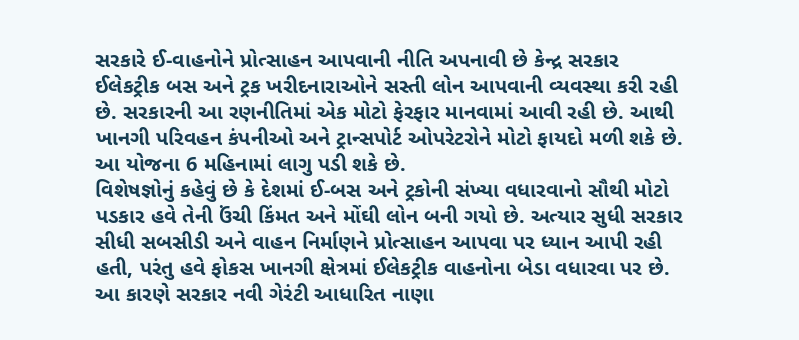સરકારે ઈ-વાહનોને પ્રોત્સાહન આપવાની નીતિ અપનાવી છે કેન્દ્ર સરકાર ઈલેકટ્રીક બસ અને ટ્રક ખરીદનારાઓને સસ્તી લોન આપવાની વ્યવસ્થા કરી રહી છે. સરકારની આ રણનીતિમાં એક મોટો ફેરફાર માનવામાં આવી રહી છે. આથી ખાનગી પરિવહન કંપનીઓ અને ટ્રાન્સપોર્ટ ઓપરેટરોને મોટો ફાયદો મળી શકે છે. આ યોજના 6 મહિનામાં લાગુ પડી શકે છે.
વિશેષજ્ઞોનું કહેવું છે કે દેશમાં ઈ-બસ અને ટ્રકોની સંખ્યા વધારવાનો સૌથી મોટો પડકાર હવે તેની ઉંચી કિંમત અને મોંઘી લોન બની ગયો છે. અત્યાર સુધી સરકાર સીધી સબસીડી અને વાહન નિર્માણને પ્રોત્સાહન આપવા પર ધ્યાન આપી રહી હતી, પરંતુ હવે ફોકસ ખાનગી ક્ષેત્રમાં ઈલેકટ્રીક વાહનોના બેડા વધારવા પર છે. આ કારણે સરકાર નવી ગેરંટી આધારિત નાણા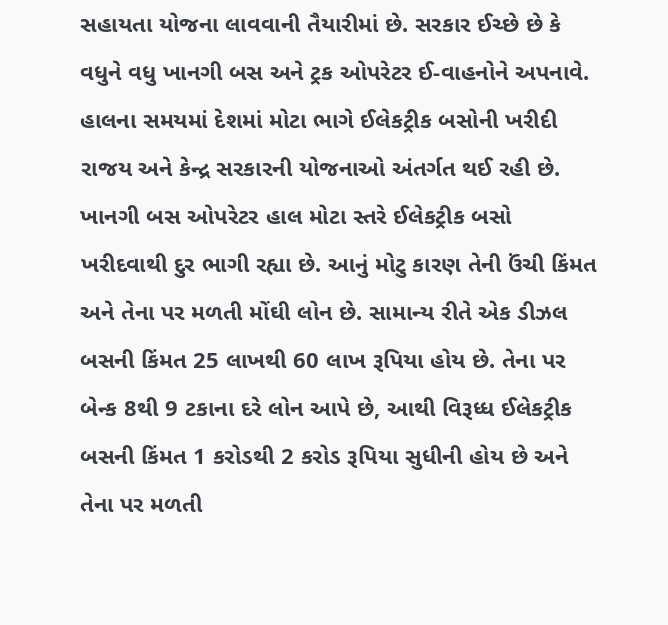સહાયતા યોજના લાવવાની તૈયારીમાં છે. સરકાર ઈચ્છે છે કે વધુને વધુ ખાનગી બસ અને ટ્રક ઓપરેટર ઈ-વાહનોને અપનાવે.
હાલના સમયમાં દેશમાં મોટા ભાગે ઈલેકટ્રીક બસોની ખરીદી રાજય અને કેન્દ્ર સરકારની યોજનાઓ અંતર્ગત થઈ રહી છે. ખાનગી બસ ઓપરેટર હાલ મોટા સ્તરે ઈલેકટ્રીક બસો ખરીદવાથી દુર ભાગી રહ્યા છે. આનું મોટુ કારણ તેની ઉંચી કિંમત અને તેના પર મળતી મોંઘી લોન છે. સામાન્ય રીતે એક ડીઝલ બસની કિંમત 25 લાખથી 60 લાખ રૂપિયા હોય છે. તેના પર બેન્ક 8થી 9 ટકાના દરે લોન આપે છે, આથી વિરૂધ્ધ ઈલેકટ્રીક બસની કિંમત 1 કરોડથી 2 કરોડ રૂપિયા સુધીની હોય છે અને તેના પર મળતી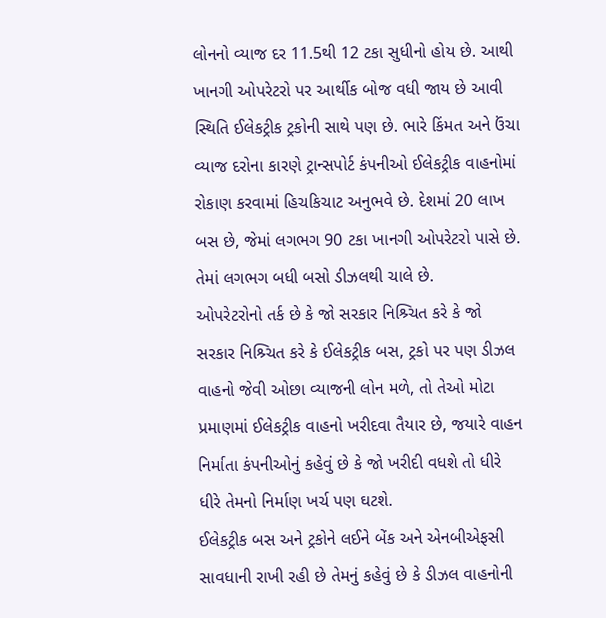લોનનો વ્યાજ દર 11.5થી 12 ટકા સુધીનો હોય છે. આથી ખાનગી ઓપરેટરો પર આર્થીક બોજ વધી જાય છે આવી સ્થિતિ ઈલેકટ્રીક ટ્રકોની સાથે પણ છે. ભારે કિંમત અને ઉંચા વ્યાજ દરોના કારણે ટ્રાન્સપોર્ટ કંપનીઓ ઈલેકટ્રીક વાહનોમાં રોકાણ કરવામાં હિચકિચાટ અનુભવે છે. દેશમાં 20 લાખ બસ છે, જેમાં લગભગ 90 ટકા ખાનગી ઓપરેટરો પાસે છે. તેમાં લગભગ બધી બસો ડીઝલથી ચાલે છે.
ઓપરેટરોનો તર્ક છે કે જો સરકાર નિશ્ર્ચિત કરે કે જો સરકાર નિશ્ર્ચિત કરે કે ઈલેકટ્રીક બસ, ટ્રકો પર પણ ડીઝલ વાહનો જેવી ઓછા વ્યાજની લોન મળે, તો તેઓ મોટા પ્રમાણમાં ઈલેકટ્રીક વાહનો ખરીદવા તૈયાર છે, જયારે વાહન નિર્માતા કંપનીઓનું કહેવું છે કે જો ખરીદી વધશે તો ધીરે ધીરે તેમનો નિર્માણ ખર્ચ પણ ઘટશે.
ઈલેકટ્રીક બસ અને ટ્રકોને લઈને બેંક અને એનબીએફસી સાવધાની રાખી રહી છે તેમનું કહેવું છે કે ડીઝલ વાહનોની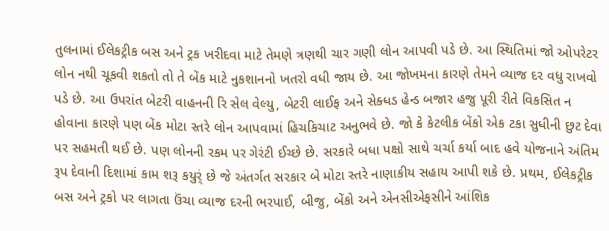તુલનામાં ઈલેકટ્રીક બસ અને ટ્રક ખરીદવા માટે તેમણે ત્રણથી ચાર ગણી લોન આપવી પડે છે. આ સ્થિતિમાં જો ઓપરેટર લોન નથી ચૂકવી શકતો તો તે બેંક માટે નુકશાનનો ખતરો વધી જાય છે. આ જોખમના કારણે તેમને વ્યાજ દર વધુ રાખવો પડે છે. આ ઉપરાંત બેટરી વાહનની રિ સેલ વેલ્યુ, બેટરી લાઈફ અને સેક્ધડ હેન્ડ બજાર હજુ પૂરી રીતે વિકસિત ન હોવાના કારણે પણ બેંક મોટા સ્તરે લોન આપવામાં હિચકિચાટ અનુભવે છે. જો કે કેટલીક બેંકો એક ટકા સુધીની છુટ દેવા પર સહમતી થઈ છે. પણ લોનની રકમ પર ગેરંટી ઈચ્છે છે. સરકારે બધા પક્ષો સાથે ચર્ચા કર્યા બાદ હવે યોજનાને અંતિમ રૂપ દેવાની દિશામાં કામ શરૂ કયુર્ં છે જે અંતર્ગત સરકાર બે મોટા સ્તરે નાણાકીય સહાય આપી શકે છે. પ્રથમ, ઈલેકટ્રીક બસ અને ટ્રકો પર લાગતા ઉંચા વ્યાજ દરની ભરપાઈ, બીજુ, બેંકો અને એનસીએફસીને આંશિક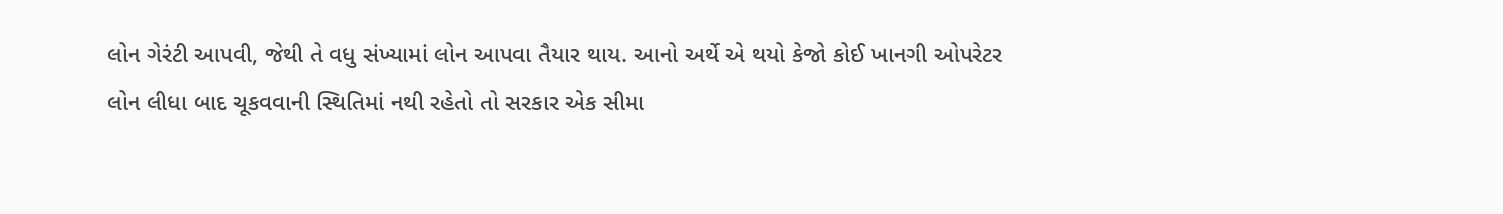લોન ગેરંટી આપવી, જેથી તે વધુ સંખ્યામાં લોન આપવા તૈયાર થાય. આનો અર્થે એ થયો કેજો કોઈ ખાનગી ઓપરેટર લોન લીધા બાદ ચૂકવવાની સ્થિતિમાં નથી રહેતો તો સરકાર એક સીમા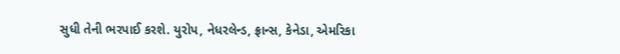સુધી તેની ભરપાઈ કરશે. યુરોપ, નેધરલેન્ડ, ફ્રાન્સ, કેનેડા, એમરિકા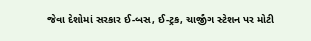જેવા દેશોમાં સરકાર ઈ-બસ, ઈ-ટ્રક, ચાર્જીંગ સ્ટેશન પર મોટી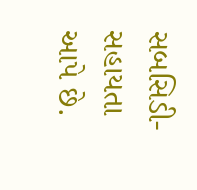સબસિડી-સહાયતા આપે છે.